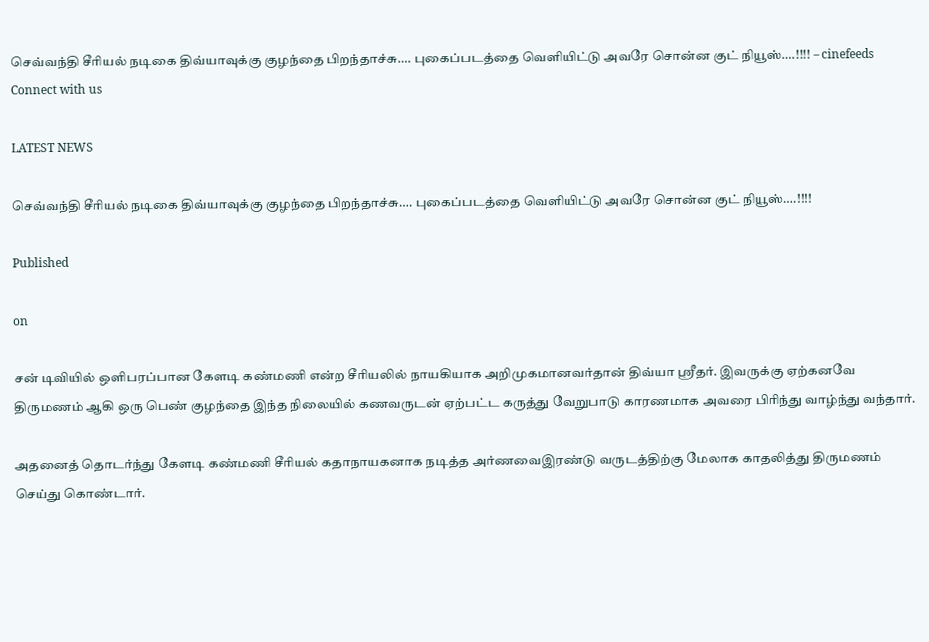செவ்வந்தி சீரியல் நடிகை திவ்யாவுக்கு குழந்தை பிறந்தாச்சு…. புகைப்படத்தை வெளியிட்டு அவரே சொன்ன குட் நியூஸ்….!!!! – cinefeeds
Connect with us

LATEST NEWS

செவ்வந்தி சீரியல் நடிகை திவ்யாவுக்கு குழந்தை பிறந்தாச்சு…. புகைப்படத்தை வெளியிட்டு அவரே சொன்ன குட் நியூஸ்….!!!!

Published

on

சன் டிவியில் ஒளிபரப்பான கேளடி கண்மணி என்ற சீரியலில் நாயகியாக அறிமுகமானவர்தான் திவ்யா ஸ்ரீதர். இவருக்கு ஏற்கனவே திருமணம் ஆகி ஒரு பெண் குழந்தை இந்த நிலையில் கணவருடன் ஏற்பட்ட கருத்து வேறுபாடு காரணமாக அவரை பிரிந்து வாழ்ந்து வந்தார்.

அதனைத் தொடர்ந்து கேளடி கண்மணி சீரியல் கதாநாயகனாக நடித்த அர்ணவைஇரண்டு வருடத்திற்கு மேலாக காதலித்து திருமணம் செய்து கொண்டார்.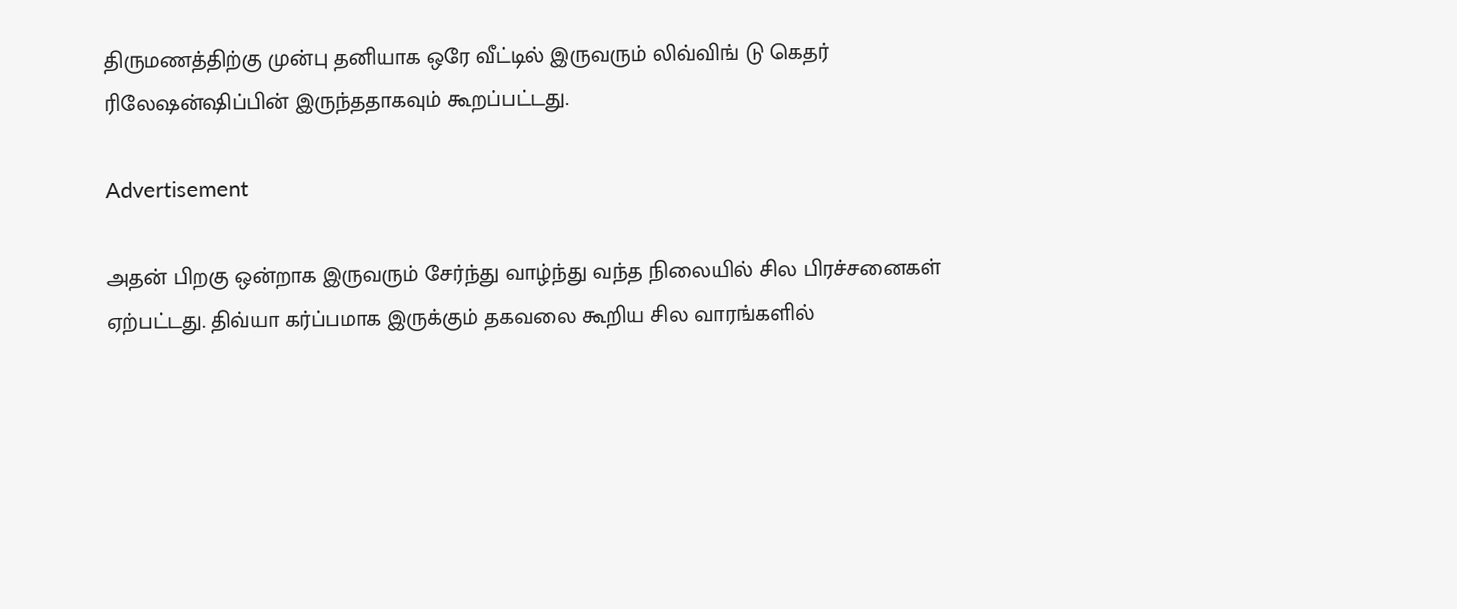திருமணத்திற்கு முன்பு தனியாக ஒரே வீட்டில் இருவரும் லிவ்விங் டு கெதர் ரிலேஷன்ஷிப்பின் இருந்ததாகவும் கூறப்பட்டது.

Advertisement

அதன் பிறகு ஒன்றாக இருவரும் சேர்ந்து வாழ்ந்து வந்த நிலையில் சில பிரச்சனைகள் ஏற்பட்டது. திவ்யா கர்ப்பமாக இருக்கும் தகவலை கூறிய சில வாரங்களில்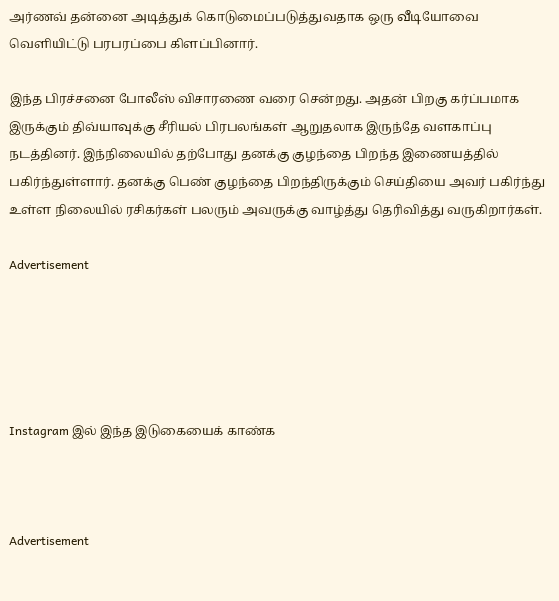அர்ணவ் தன்னை அடித்துக் கொடுமைப்படுத்துவதாக ஒரு வீடியோவை வெளியிட்டு பரபரப்பை கிளப்பினார்.

இந்த பிரச்சனை போலீஸ் விசாரணை வரை சென்றது. அதன் பிறகு கர்ப்பமாக இருக்கும் திவ்யாவுக்கு சீரியல் பிரபலங்கள் ஆறுதலாக இருந்தே வளகாப்பு நடத்தினர். இந்நிலையில் தற்போது தனக்கு குழந்தை பிறந்த இணையத்தில் பகிர்ந்துள்ளார். தனக்கு பெண் குழந்தை பிறந்திருக்கும் செய்தியை அவர் பகிர்ந்து உள்ள நிலையில் ரசிகர்கள் பலரும் அவருக்கு வாழ்த்து தெரிவித்து வருகிறார்கள்.

Advertisement





Instagram இல் இந்த இடுகையைக் காண்க



Advertisement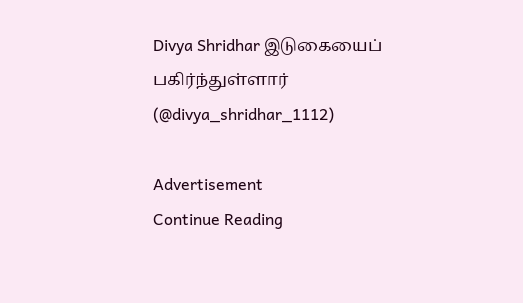Divya Shridhar இடுகையைப் பகிர்ந்துள்ளார் (@divya_shridhar_1112)

Advertisement
Continue Reading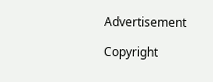Advertisement

Copyright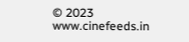© 2023 www.cinefeeds.in